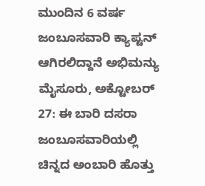ಮುಂದಿನ 6 ವರ್ಷ ಜಂಬೂಸವಾರಿ ಕ್ಯಾಪ್ಟನ್ ಆಗಿರಲಿದ್ದಾನೆ ಅಭಿಮನ್ಯು
ಮೈಸೂರು, ಅಕ್ಟೋಬರ್ 27: ಈ ಬಾರಿ ದಸರಾ ಜಂಬೂಸವಾರಿಯಲ್ಲಿ ಚಿನ್ನದ ಅಂಬಾರಿ ಹೊತ್ತು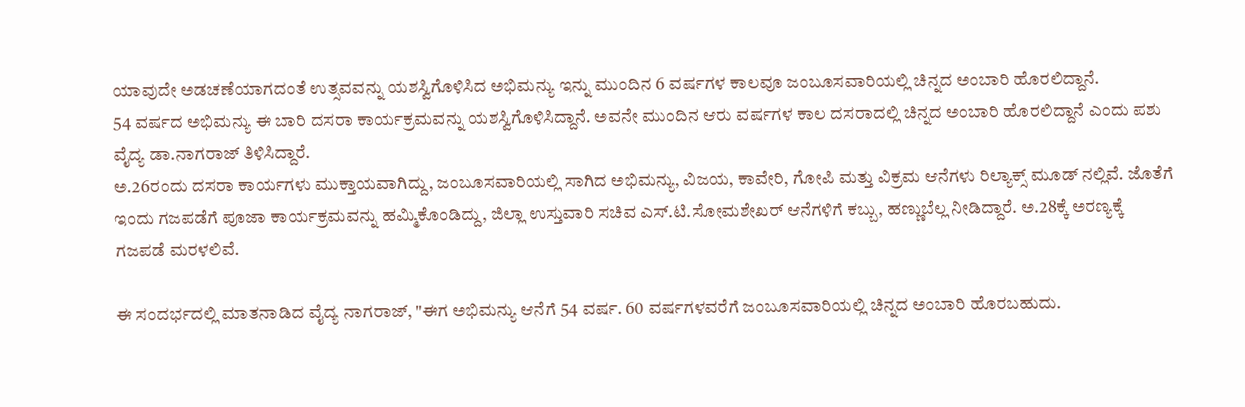ಯಾವುದೇ ಅಡಚಣೆಯಾಗದಂತೆ ಉತ್ಸವವನ್ನು ಯಶಸ್ವಿಗೊಳಿಸಿದ ಅಭಿಮನ್ಯು ಇನ್ನು ಮುಂದಿನ 6 ವರ್ಷಗಳ ಕಾಲವೂ ಜಂಬೂಸವಾರಿಯಲ್ಲಿ ಚಿನ್ನದ ಅಂಬಾರಿ ಹೊರಲಿದ್ದಾನೆ.
54 ವರ್ಷದ ಅಭಿಮನ್ಯು ಈ ಬಾರಿ ದಸರಾ ಕಾರ್ಯಕ್ರಮವನ್ನು ಯಶಸ್ವಿಗೊಳಿಸಿದ್ದಾನೆ. ಅವನೇ ಮುಂದಿನ ಆರು ವರ್ಷಗಳ ಕಾಲ ದಸರಾದಲ್ಲಿ ಚಿನ್ನದ ಅಂಬಾರಿ ಹೊರಲಿದ್ದಾನೆ ಎಂದು ಪಶು ವೈದ್ಯ ಡಾ.ನಾಗರಾಜ್ ತಿಳಿಸಿದ್ದಾರೆ.
ಅ.26ರಂದು ದಸರಾ ಕಾರ್ಯಗಳು ಮುಕ್ತಾಯವಾಗಿದ್ದು, ಜಂಬೂಸವಾರಿಯಲ್ಲಿ ಸಾಗಿದ ಅಭಿಮನ್ಯು, ವಿಜಯ, ಕಾವೇರಿ, ಗೋಪಿ ಮತ್ತು ವಿಕ್ರಮ ಆನೆಗಳು ರಿಲ್ಯಾಕ್ಸ್ ಮೂಡ್ ನಲ್ಲಿವೆ. ಜೊತೆಗೆ ಇಂದು ಗಜಪಡೆಗೆ ಪೂಜಾ ಕಾರ್ಯಕ್ರಮವನ್ನು ಹಮ್ಮಿಕೊಂಡಿದ್ದು, ಜಿಲ್ಲಾ ಉಸ್ತುವಾರಿ ಸಚಿವ ಎಸ್.ಟಿ.ಸೋಮಶೇಖರ್ ಆನೆಗಳಿಗೆ ಕಬ್ಬು, ಹಣ್ಣುಬೆಲ್ಲ ನೀಡಿದ್ದಾರೆ. ಅ.28ಕ್ಕೆ ಅರಣ್ಯಕ್ಕೆ ಗಜಪಡೆ ಮರಳಲಿವೆ.

ಈ ಸಂದರ್ಭದಲ್ಲಿ ಮಾತನಾಡಿದ ವೈದ್ಯ ನಾಗರಾಜ್, "ಈಗ ಅಭಿಮನ್ಯು ಆನೆಗೆ 54 ವರ್ಷ. 60 ವರ್ಷಗಳವರೆಗೆ ಜಂಬೂಸವಾರಿಯಲ್ಲಿ ಚಿನ್ನದ ಅಂಬಾರಿ ಹೊರಬಹುದು.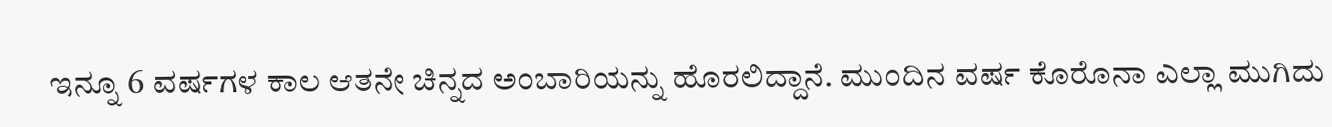ಇನ್ನೂ 6 ವರ್ಷಗಳ ಕಾಲ ಆತನೇ ಚಿನ್ನದ ಅಂಬಾರಿಯನ್ನು ಹೊರಲಿದ್ದಾನೆ. ಮುಂದಿನ ವರ್ಷ ಕೊರೊನಾ ಎಲ್ಲಾ ಮುಗಿದು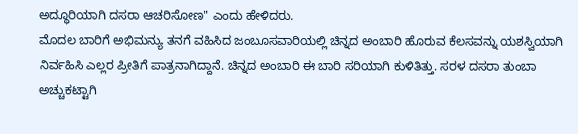ಅದ್ಧೂರಿಯಾಗಿ ದಸರಾ ಆಚರಿಸೋಣ" ಎಂದು ಹೇಳಿದರು.
ಮೊದಲ ಬಾರಿಗೆ ಅಭಿಮನ್ಯು ತನಗೆ ವಹಿಸಿದ ಜಂಬೂಸವಾರಿಯಲ್ಲಿ ಚಿನ್ನದ ಅಂಬಾರಿ ಹೊರುವ ಕೆಲಸವನ್ನು ಯಶಸ್ವಿಯಾಗಿ ನಿರ್ವಹಿಸಿ ಎಲ್ಲರ ಪ್ರೀತಿಗೆ ಪಾತ್ರನಾಗಿದ್ದಾನೆ. ಚಿನ್ನದ ಅಂಬಾರಿ ಈ ಬಾರಿ ಸರಿಯಾಗಿ ಕುಳಿತಿತ್ತು. ಸರಳ ದಸರಾ ತುಂಬಾ ಅಚ್ಚುಕಟ್ಟಾಗಿ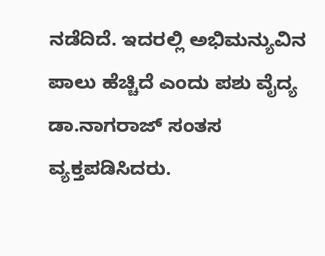ನಡೆದಿದೆ. ಇದರಲ್ಲಿ ಅಭಿಮನ್ಯುವಿನ ಪಾಲು ಹೆಚ್ಚಿದೆ ಎಂದು ಪಶು ವೈದ್ಯ ಡಾ.ನಾಗರಾಜ್ ಸಂತಸ ವ್ಯಕ್ತಪಡಿಸಿದರು.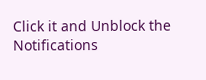Click it and Unblock the Notifications